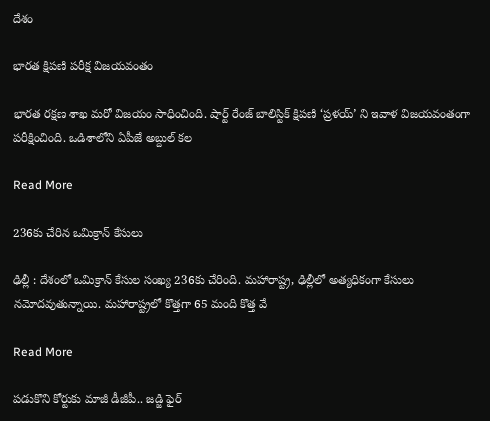దేశం

భారత క్షిపణి పరీక్ష విజయవంతం

భారత రక్షణ శాఖ మరో విజయం సాధించింది. షార్ట్ రేంజ్ బాలిస్టిక్ క్షిపణి ‘ప్రళయ్’ ని ఇవాళ విజయవంతంగా పరీక్షించింది. ఒడిశాలోని ఏపీజే అబ్దుల్ కల

Read More

236కు చేరిన ఒమిక్రాన్ కేసులు

ఢిల్లీ : దేశంలో ఒమిక్రాన్ కేసుల సంఖ్య 236కు చేరింది. మహారాష్ట్ర, ఢిల్లీలో అత్యధికంగా కేసులు నమోదవుతున్నాయి. మహారాష్ట్రలో కొత్తగా 65 మంది కొత్త వే

Read More

పడుకొని కోర్టుకు మాజీ డీజీపీ.. జడ్జి ఫైర్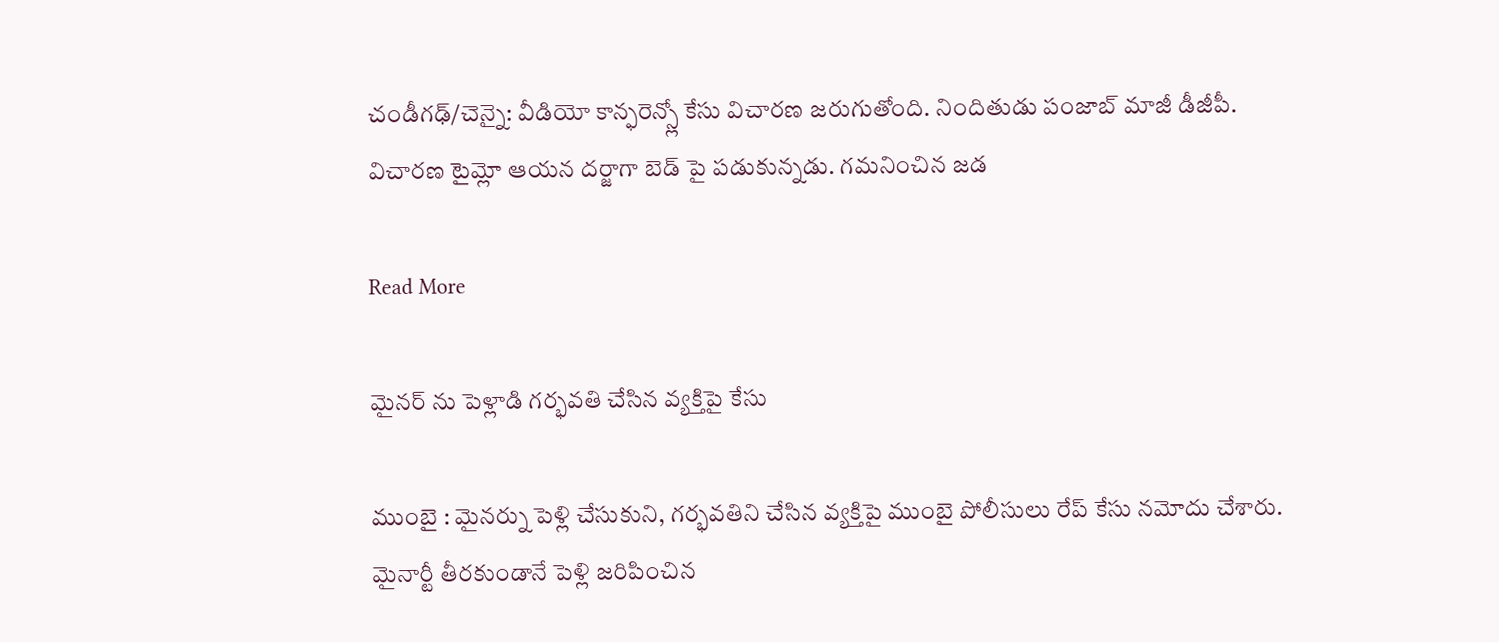చండీగఢ్/చెన్నై: వీడియో కాన్ఫరెన్స్లో కేసు విచారణ జరుగుతోంది. నిందితుడు పంజాబ్ మాజీ డీజీపీ. విచారణ టైమ్లో ఆయన దర్జాగా బెడ్ పై పడుకున్నడు. గమనించిన జడ

Read More

మైనర్ ను పెళ్లాడి గర్భవతి చేసిన వ్యక్తిపై కేసు

ముంబై : మైనర్ను పెళ్లి చేసుకుని, గర్భవతిని చేసిన వ్యక్తిపై ముంబై పోలీసులు రేప్ కేసు నమోదు చేశారు. మైనార్టీ తీరకుండానే పెళ్లి జరిపించిన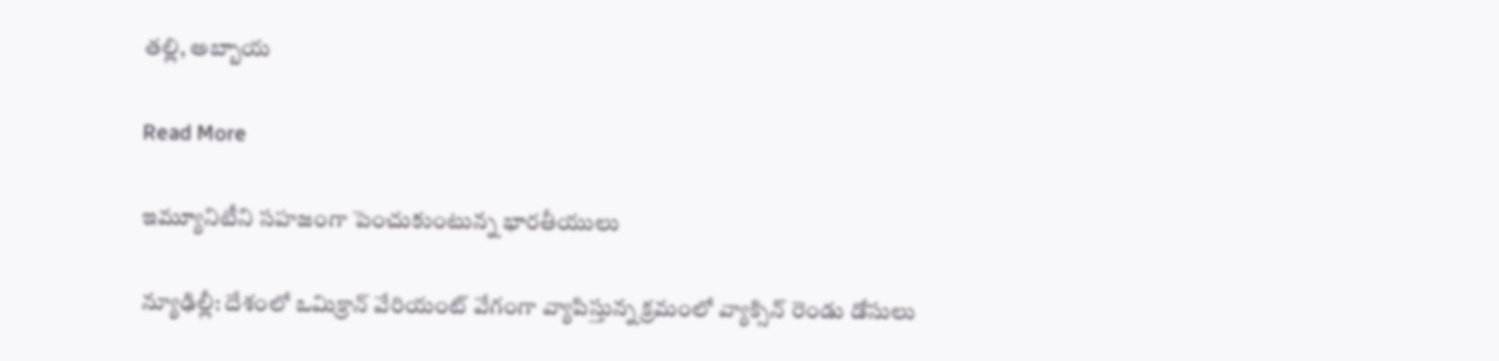తల్లి, అబ్బాయ

Read More

ఇమ్యూనిటీని సహజంగా పెంచుకుంటున్న భారతీయులు

న్యూఢిల్లీ: దేశంలో ఒమిక్రాన్ వేరియంట్ వేగంగా వ్యాపిస్తున్న క్రమంలో వ్యాక్సిన్ రెండు డోసులు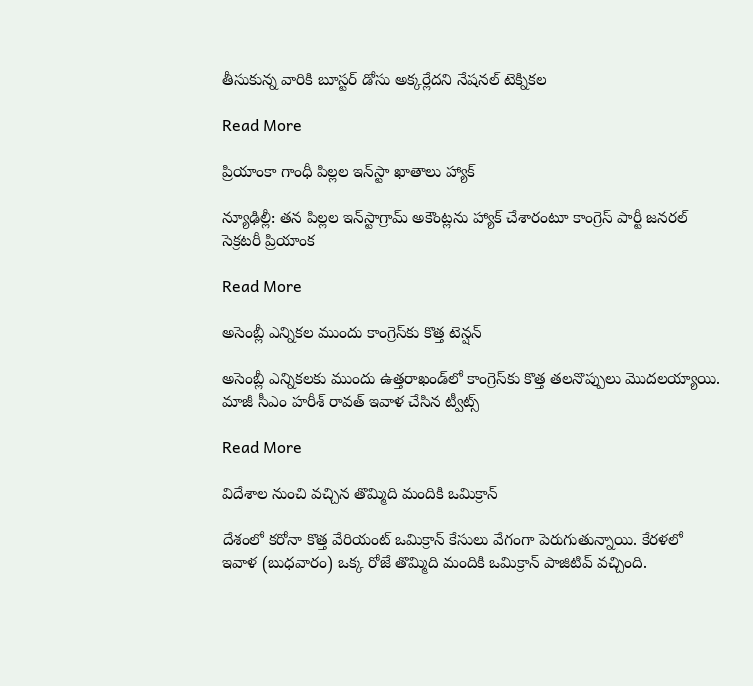తీసుకున్న వారికి బూస్టర్ డోసు అక్కర్లేదని నేషనల్ టెక్నికల

Read More

ప్రియాంకా గాంధీ పిల్లల ఇన్‌‌స్టా ఖాతాలు హ్యాక్‌‌

న్యూఢిల్లీ: తన పిల్లల ఇన్‌‌స్టాగ్రామ్‌‌ అకౌంట్లను హ్యాక్‌‌ చేశారంటూ కాంగ్రెస్‌‌ పార్టీ జనరల్ సెక్రటరీ ప్రియాంక

Read More

అసెంబ్లీ ఎన్నికల ముందు కాంగ్రెస్‌కు కొత్త టెన్షన్

అసెంబ్లీ ఎన్నికలకు ముందు ఉత్తరాఖండ్‌లో కాంగ్రెస్‌కు కొత్త తలనొప్పులు మొదలయ్యాయి.  మాజీ సీఎం హరీశ్‌ రావత్ ఇవాళ చేసిన ట్వీట్స్‌

Read More

విదేశాల నుంచి వచ్చిన తొమ్మిది మందికి ఒమిక్రాన్

దేశంలో కరోనా కొత్త వేరియంట్ ఒమిక్రాన్ కేసులు వేగంగా పెరుగుతున్నాయి. కేరళలో ఇవాళ (బుధవారం) ఒక్క రోజే తొమ్మిది మందికి ఒమిక్రాన్ పాజిటివ్ వచ్చింది.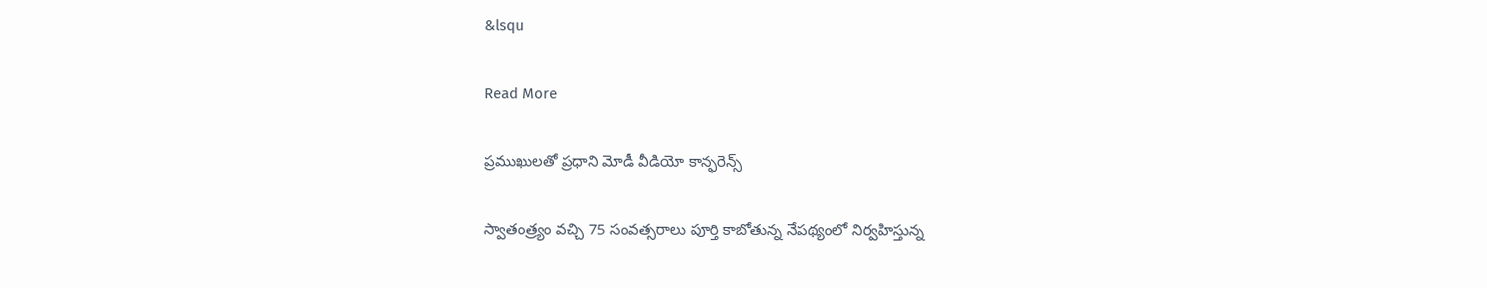&lsqu

Read More

ప్రముఖులతో ప్రధాని మోడీ వీడియో కాన్ఫరెన్స్

స్వాతంత్ర్యం వచ్చి 75 సంవత్సరాలు పూర్తి కాబోతున్న నేపథ్యంలో నిర్వహిస్తున్న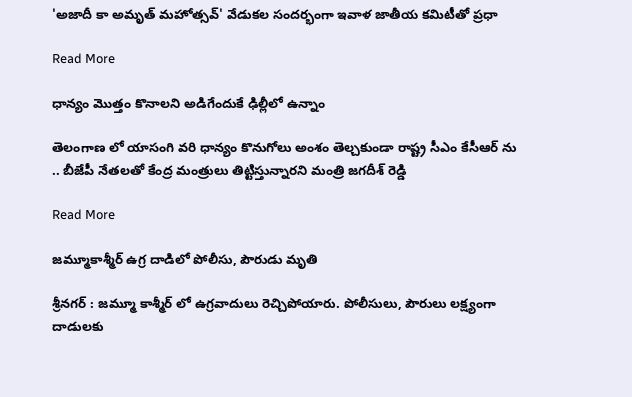'అజాదీ కా అమృత్ మహోత్సవ్' వేడుకల సందర్భంగా ఇవాళ జాతీయ కమిటీతో ప్రధా

Read More

ధాన్యం మొత్తం కొనాలని అడిగేందుకే ఢిల్లీలో ఉన్నాం

తెలంగాణ లో యాసంగి వరి ధాన్యం కొనుగోలు అంశం తెల్చకుండా రాష్ట్ర సీఎం కేసీఆర్ ను .. బీజేపీ నేతలతో కేంద్ర మంత్రులు తిట్టిస్తున్నారని మంత్రి జగదీశ్ రెడ్డి

Read More

జమ్మూకాశ్మీర్ ఉగ్ర దాడిలో పోలీసు, పౌరుడు మృతి

శ్రీనగర్ : జమ్మూ కాశ్మీర్ లో ఉగ్రవాదులు రెచ్చిపోయారు. పోలీసులు, పౌరులు లక్ష్యంగా దాడులకు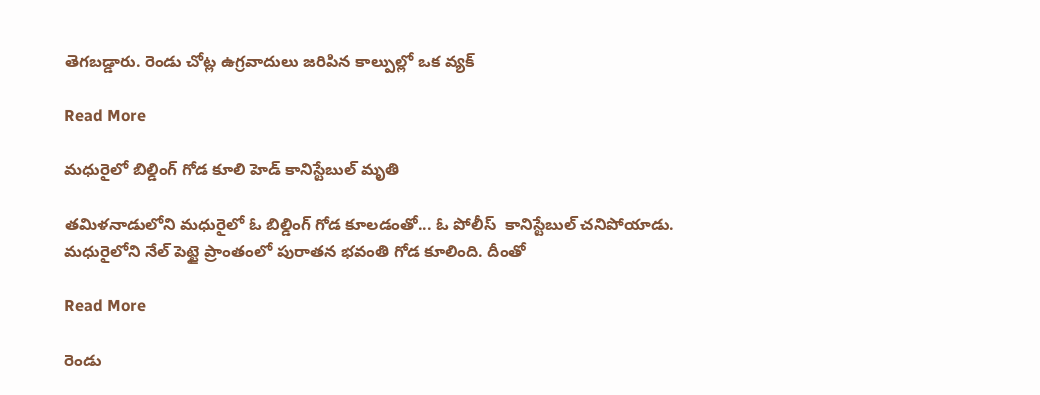తెగబడ్డారు. రెండు చోట్ల ఉగ్రవాదులు జరిపిన కాల్పుల్లో ఒక వ్యక్

Read More

మధురైలో బిల్డింగ్ గోడ కూలి హెడ్ కానిస్టేబుల్ మృతి

తమిళనాడులోని మధురైలో ఓ బిల్డింగ్ గోడ కూలడంతో... ఓ పోలీస్  కానిస్టేబుల్ చనిపోయాడు. మధురైలోని నేల్ పెట్టై ప్రాంతంలో పురాతన భవంతి గోడ కూలింది. దీంతో

Read More

రెండు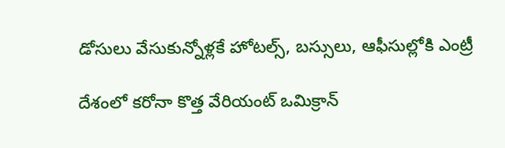డోసులు వేసుకున్నోళ్లకే హోటల్స్, బస్సులు, ఆఫీసుల్లోకి ఎంట్రీ

దేశంలో కరోనా కొత్త వేరియంట్ ఒమిక్రాన్‌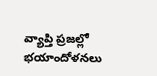వ్యాప్తి ప్రజల్లో భయాందోళనలు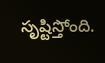సృష్టిస్తోంది.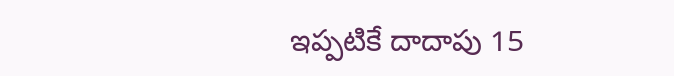ఇప్పటికే దాదాపు 15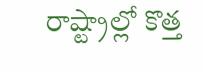రాష్ట్రాల్లో కొత్త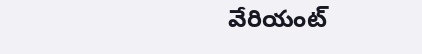వేరియంట్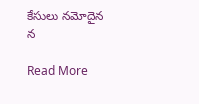కేసులు నమోదైన న

Read More